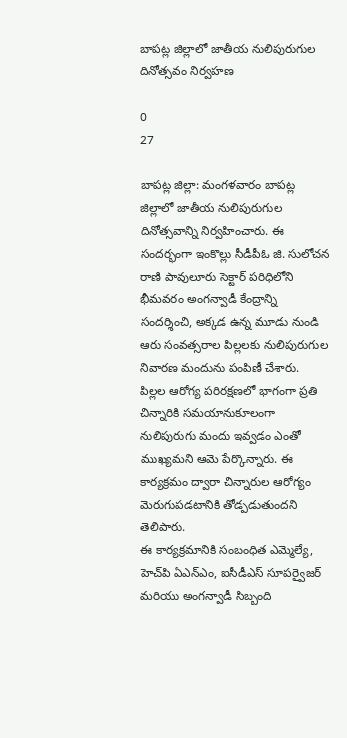బాపట్ల జిల్లాలో జాతీయ నులిపురుగుల దినోత్సవం నిర్వహణ

0
27

బాపట్ల జిల్లా: మంగళవారం బాపట్ల జిల్లాలో జాతీయ నులిపురుగుల దినోత్సవాన్ని నిర్వహించారు. ఈ సందర్భంగా ఇంకొల్లు సీడీపీఓ జి. సులోచన రాణి పావులూరు సెక్టార్ పరిధిలోని భీమవరం అంగన్వాడీ కేంద్రాన్ని సందర్శించి, అక్కడ ఉన్న మూడు నుండి ఆరు సంవత్సరాల పిల్లలకు నులిపురుగుల నివారణ మందును పంపిణీ చేశారు.
పిల్లల ఆరోగ్య పరిరక్షణలో భాగంగా ప్రతి చిన్నారికి సమయానుకూలంగా నులిపురుగు మందు ఇవ్వడం ఎంతో ముఖ్యమని ఆమె పేర్కొన్నారు. ఈ కార్యక్రమం ద్వారా చిన్నారుల ఆరోగ్యం మెరుగుపడటానికి తోడ్పడుతుందని తెలిపారు.
ఈ కార్యక్రమానికి సంబంధిత ఎమ్మెల్యే, హెచ్‌పి ఏఎన్ఎం, ఐసీడీఎస్ సూపర్వైజర్ మరియు అంగన్వాడీ సిబ్బంది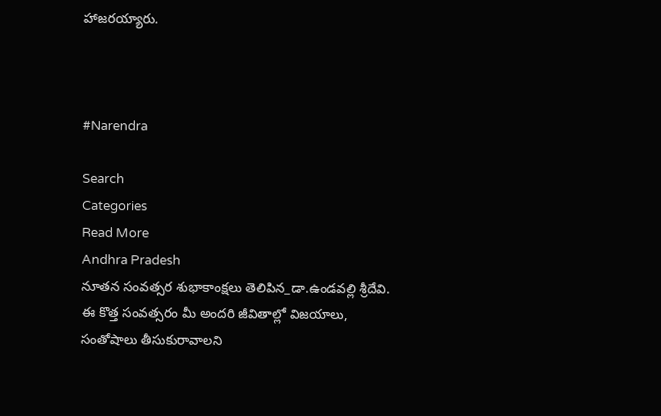హాజరయ్యారు.



#Narendra

Search
Categories
Read More
Andhra Pradesh
నూతన సంవత్సర శుభాకాంక్షలు తెలిపిన_డా.ఉండవల్లి శ్రీదేవి.
ఈ కొత్త సంవత్సరం మీ అందరి జీవితాల్లో విజయాలు, సంతోషాలు తీసుకురావాలని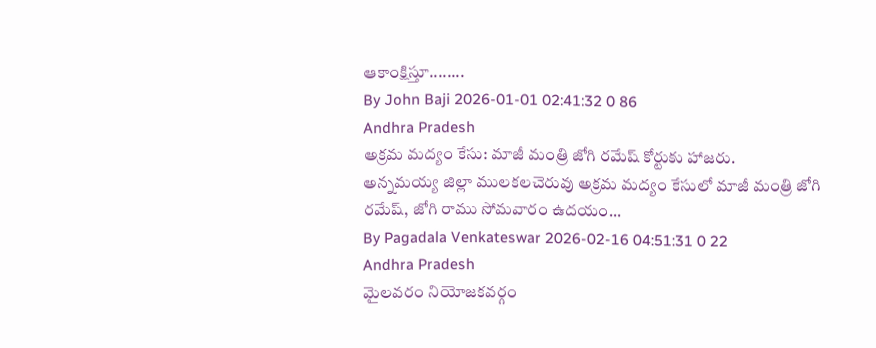ఆకాంక్షిస్తూ........
By John Baji 2026-01-01 02:41:32 0 86
Andhra Pradesh
అక్రమ మద్యం కేసు: మాజీ మంత్రి జోగి రమేష్ కోర్టుకు హాజరు.
అన్నమయ్య జిల్లా ములకలచెరువు అక్రమ మద్యం కేసులో మాజీ మంత్రి జోగి రమేష్, జోగి రాము సోమవారం ఉదయం...
By Pagadala Venkateswar 2026-02-16 04:51:31 0 22
Andhra Pradesh
మైలవరం నియోజకవర్గం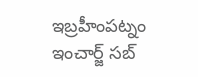ఇబ్రహీంపట్నం ఇంచార్జ్ సబ్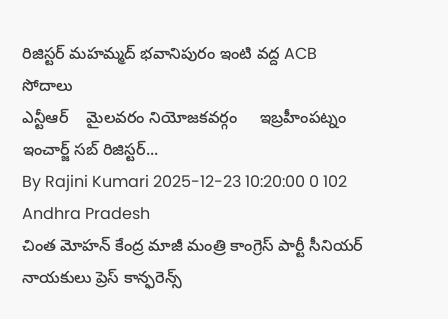రిజిస్టర్ మహమ్మద్ భవానిపురం ఇంటి వద్ద ACB సోదాలు
ఎన్టీఆర్    మైలవరం నియోజకవర్గం     ఇబ్రహీంపట్నం ఇంచార్జ్ సబ్ రిజిస్టర్...
By Rajini Kumari 2025-12-23 10:20:00 0 102
Andhra Pradesh
చింత మోహన్ కేంద్ర మాజీ మంత్రి కాంగ్రెస్ పార్టీ సీనియర్ నాయకులు ప్రెస్ కాన్ఫరెన్స్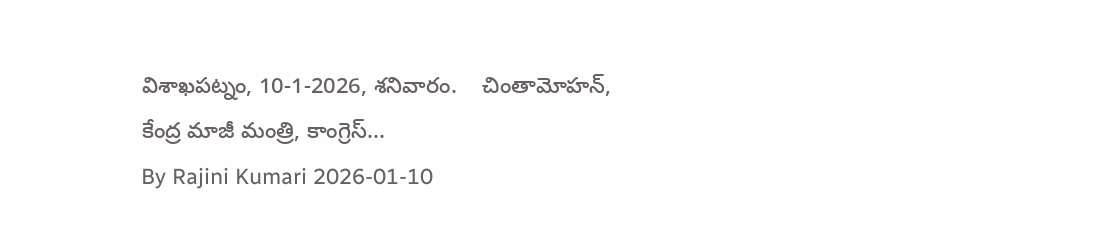విశాఖపట్నం, 10-1-2026, శనివారం.    చింతామోహన్, కేంద్ర మాజీ మంత్రి, కాంగ్రెస్...
By Rajini Kumari 2026-01-10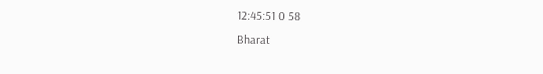12:45:51 0 58
Bharat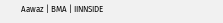Aawaz | BMA | IINNSIDE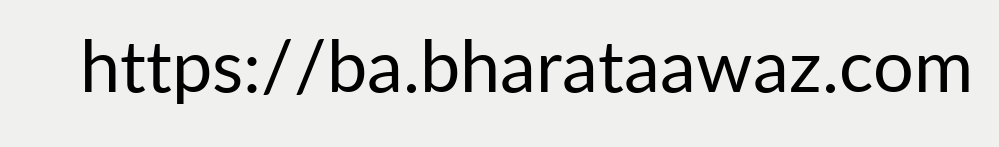https://ba.bharataawaz.com